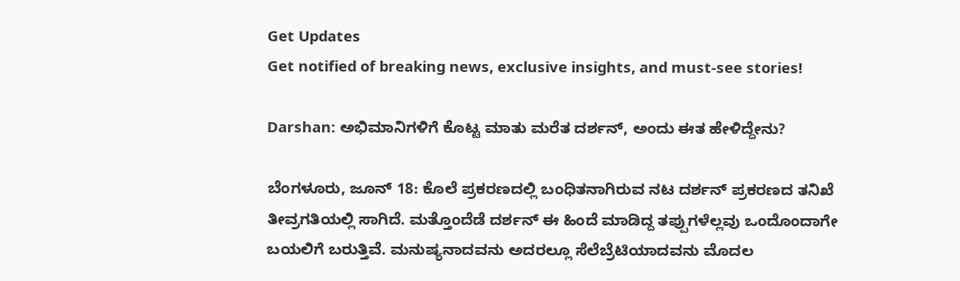Get Updates
Get notified of breaking news, exclusive insights, and must-see stories!

Darshan: ಅಭಿಮಾನಿಗಳಿಗೆ ಕೊಟ್ಟ ಮಾತು ಮರೆತ ದರ್ಶನ್, ಅಂದು ಈತ ಹೇಳಿದ್ದೇನು?

ಬೆಂಗಳೂರು, ಜೂನ್ 18: ಕೊಲೆ ಪ್ರಕರಣದಲ್ಲಿ ಬಂಧಿತನಾಗಿರುವ ನಟ ದರ್ಶನ್ ಪ್ರಕರಣದ ತನಿಖೆ ತೀವ್ರಗತಿಯಲ್ಲಿ ಸಾಗಿದೆ. ಮತ್ತೊಂದೆಡೆ ದರ್ಶನ್ ಈ ಹಿಂದೆ ಮಾಡಿದ್ದ ತಪ್ಪುಗಳೆಲ್ಲವು ಒಂದೊಂದಾಗೇ ಬಯಲಿಗೆ ಬರುತ್ತಿವೆ. ಮನುಷ್ಯನಾದವನು ಅದರಲ್ಲೂ ಸೆಲೆಬ್ರೆಟಿಯಾದವನು ಮೊದಲ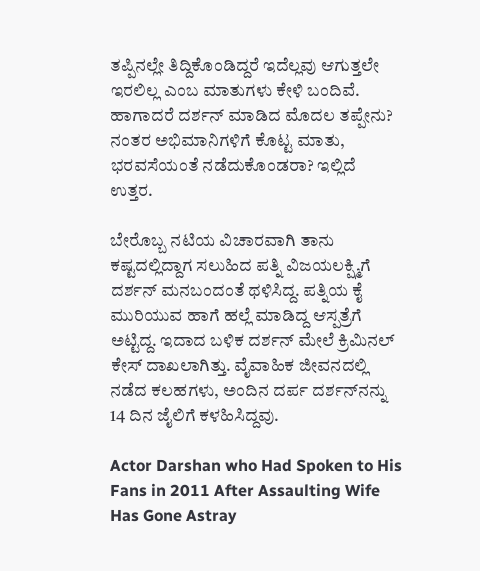ತಪ್ಪಿನಲ್ಲೇ ತಿದ್ದಿಕೊಂಡಿದ್ದರೆ ಇದೆಲ್ಲವು ಆಗುತ್ತಲೇ ಇರಲಿಲ್ಲ ಎಂಬ ಮಾತುಗಳು ಕೇಳಿ ಬಂದಿವೆ. ಹಾಗಾದರೆ ದರ್ಶನ್ ಮಾಡಿದ ಮೊದಲ ತಪ್ಪೇನು? ನಂತರ ಅಭಿಮಾನಿಗಳಿಗೆ ಕೊಟ್ಟ ಮಾತು, ಭರವಸೆಯಂತೆ ನಡೆದುಕೊಂಡರಾ? ಇಲ್ಲಿದೆ ಉತ್ತರ.

ಬೇರೊಬ್ಬ ನಟಿಯ ವಿಚಾರವಾಗಿ ತಾನು ಕಷ್ಟದಲ್ಲಿದ್ದಾಗ ಸಲುಹಿದ ಪತ್ನಿ ವಿಜಯಲಕ್ಷ್ಮಿಗೆ ದರ್ಶನ್ ಮನಬಂದಂತೆ ಥಳಿಸಿದ್ದ. ಪತ್ನಿಯ ಕೈ ಮುರಿಯುವ ಹಾಗೆ ಹಲ್ಲೆ ಮಾಡಿದ್ದ ಆಸ್ಪತ್ರೆಗೆ ಅಟ್ಟಿದ್ದ. ಇದಾದ ಬಳಿಕ ದರ್ಶನ್ ಮೇಲೆ ಕ್ರಿಮಿನಲ್ ಕೇಸ್ ದಾಖಲಾಗಿತ್ತು. ವೈವಾಹಿಕ ಜೀವನದಲ್ಲಿ ನಡೆದ ಕಲಹಗಳು, ಅಂದಿನ ದರ್ಪ ದರ್ಶನ್‌ನನ್ನು 14 ದಿನ ಜೈಲಿಗೆ ಕಳಹಿಸಿದ್ದವು.

Actor Darshan who Had Spoken to His Fans in 2011 After Assaulting Wife Has Gone Astray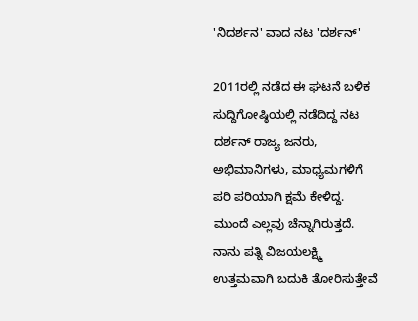'ನಿದರ್ಶನ' ವಾದ ನಟ 'ದರ್ಶನ್'

2011ರಲ್ಲಿ ನಡೆದ ಈ ಘಟನೆ ಬಳಿಕ ಸುದ್ದಿಗೋಷ್ಠಿಯಲ್ಲಿ ನಡೆದಿದ್ದ ನಟ ದರ್ಶನ್ ರಾಜ್ಯ ಜನರು, ಅಭಿಮಾನಿಗಳು, ಮಾಧ್ಯಮಗಳಿಗೆ ಪರಿ ಪರಿಯಾಗಿ ಕ್ಷಮೆ ಕೇಳಿದ್ದ. ಮುಂದೆ ಎಲ್ಲವು ಚೆನ್ನಾಗಿರುತ್ತದೆ. ನಾನು ಪತ್ನಿ ವಿಜಯಲಕ್ಷ್ಮಿ ಉತ್ತಮವಾಗಿ ಬದುಕಿ ತೋರಿಸುತ್ತೇವೆ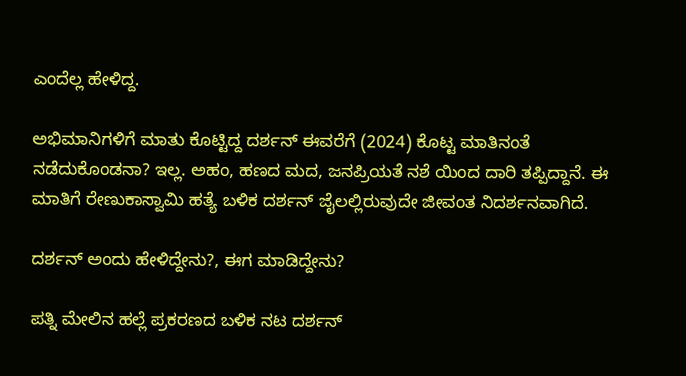ಎಂದೆಲ್ಲ ಹೇಳಿದ್ದ.

ಅಭಿಮಾನಿಗಳಿಗೆ ಮಾತು ಕೊಟ್ಟಿದ್ದ ದರ್ಶನ್ ಈವರೆಗೆ (2024) ಕೊಟ್ಟ ಮಾತಿನಂತೆ ನಡೆದುಕೊಂಡನಾ? ಇಲ್ಲ. ಅಹಂ, ಹಣದ ಮದ, ಜನಪ್ರಿಯತೆ ನಶೆ ಯಿಂದ ದಾರಿ ತಪ್ಪಿದ್ದಾನೆ. ಈ ಮಾತಿಗೆ ರೇಣುಕಾಸ್ವಾಮಿ ಹತ್ಯೆ ಬಳಿಕ ದರ್ಶನ್ ಜೈಲಲ್ಲಿರುವುದೇ ಜೀವಂತ ನಿದರ್ಶನವಾಗಿದೆ.

ದರ್ಶನ್ ಅಂದು ಹೇಳಿದ್ದೇನು?, ಈಗ ಮಾಡಿದ್ದೇನು?

ಪತ್ನಿ ಮೇಲಿನ ಹಲ್ಲೆ ಪ್ರಕರಣದ ಬಳಿಕ ನಟ ದರ್ಶನ್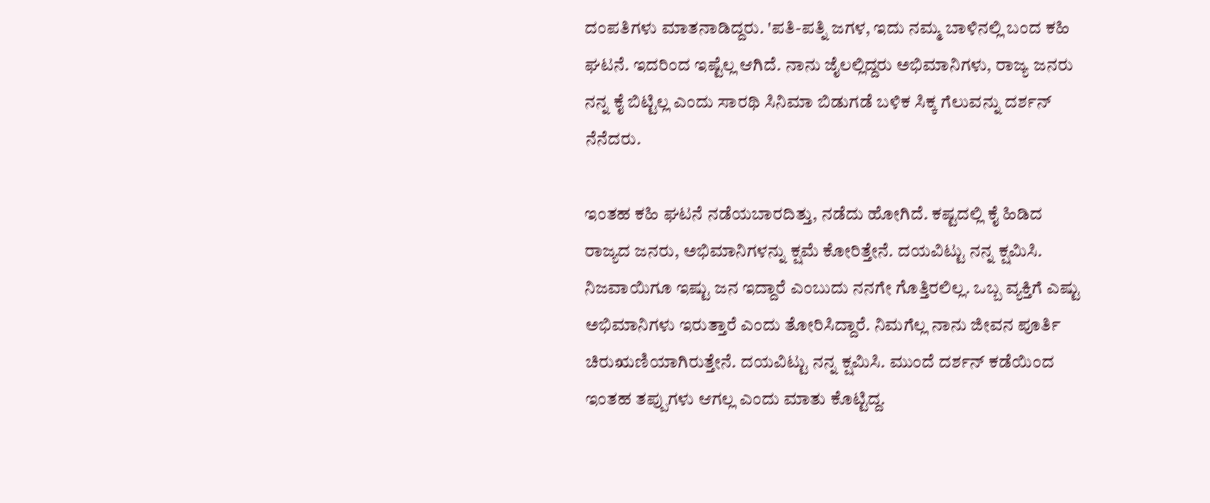ದಂಪತಿಗಳು ಮಾತನಾಡಿದ್ದರು. 'ಪತಿ-ಪತ್ನಿ ಜಗಳ, ಇದು ನಮ್ಮ ಬಾಳಿನಲ್ಲಿ ಬಂದ ಕಹಿ ಘಟನೆ. ಇದರಿಂದ ಇಷ್ಟೆಲ್ಲ ಆಗಿದೆ. ನಾನು ಜೈಲಲ್ಲಿದ್ದರು ಅಭಿಮಾನಿಗಳು, ರಾಜ್ಯ ಜನರು ನನ್ನ ಕೈ ಬಿಟ್ಟಿಲ್ಲ ಎಂದು ಸಾರಥಿ ಸಿನಿಮಾ ಬಿಡುಗಡೆ ಬಳಿಕ ಸಿಕ್ಕ ಗೆಲುವನ್ನು ದರ್ಶನ್ ನೆನೆದರು.

ಇಂತಹ ಕಹಿ ಘಟನೆ ನಡೆಯಬಾರದಿತ್ತು, ನಡೆದು ಹೋಗಿದೆ. ಕಷ್ಟದಲ್ಲಿ ಕೈ ಹಿಡಿದ ರಾಜ್ಯದ ಜನರು, ಅಭಿಮಾನಿಗಳನ್ನು ಕ್ಷಮೆ ಕೋರಿತ್ತೇನೆ. ದಯವಿಟ್ಟು ನನ್ನ ಕ್ಷಮಿಸಿ. ನಿಜವಾಯಿಗೂ ಇಷ್ಟು ಜನ ಇದ್ದಾರೆ ಎಂಬುದು ನನಗೇ ಗೊತ್ತಿರಲಿಲ್ಲ. ಒಬ್ಬ ವ್ಯಕ್ತಿಗೆ ಎಷ್ಟು ಅಭಿಮಾನಿಗಳು ಇರುತ್ತಾರೆ ಎಂದು ತೋರಿಸಿದ್ದಾರೆ. ನಿಮಗೆಲ್ಲ ನಾನು ಜೀವನ ಪೂರ್ತಿ ಚಿರುಋಣಿಯಾಗಿರುತ್ತೇನೆ. ದಯವಿಟ್ಟು ನನ್ನ ಕ್ಷಮಿಸಿ. ಮುಂದೆ ದರ್ಶನ್ ಕಡೆಯಿಂದ ಇಂತಹ ತಪ್ಪುಗಳು ಆಗಲ್ಲ ಎಂದು ಮಾತು ಕೊಟ್ಟಿದ್ದ.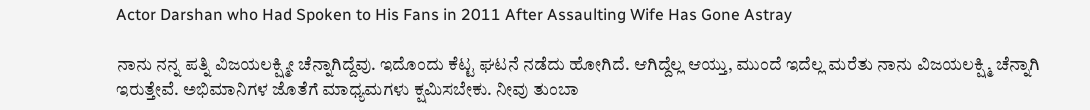Actor Darshan who Had Spoken to His Fans in 2011 After Assaulting Wife Has Gone Astray

ನಾನು ನನ್ನ ಪತ್ನಿ ವಿಜಯಲಕ್ಷ್ಮೀ ಚೆನ್ನಾಗಿದ್ದೆವು. ಇದೊಂದು ಕೆಟ್ಟ ಘಟನೆ ನಡೆದು ಹೋಗಿದೆ. ಆಗಿದ್ದೆಲ್ಲ ಆಯ್ತು, ಮುಂದೆ ಇದೆಲ್ಲ ಮರೆತು ನಾನು ವಿಜಯಲಕ್ಷ್ಮಿ ಚೆನ್ನಾಗಿ ಇರುತ್ತೇವೆ. ಅಭಿಮಾನಿಗಳ ಜೊತೆಗೆ ಮಾಧ್ಯಮಗಳು ಕ್ಷಮಿಸಬೇಕು. ನೀವು ತುಂಬಾ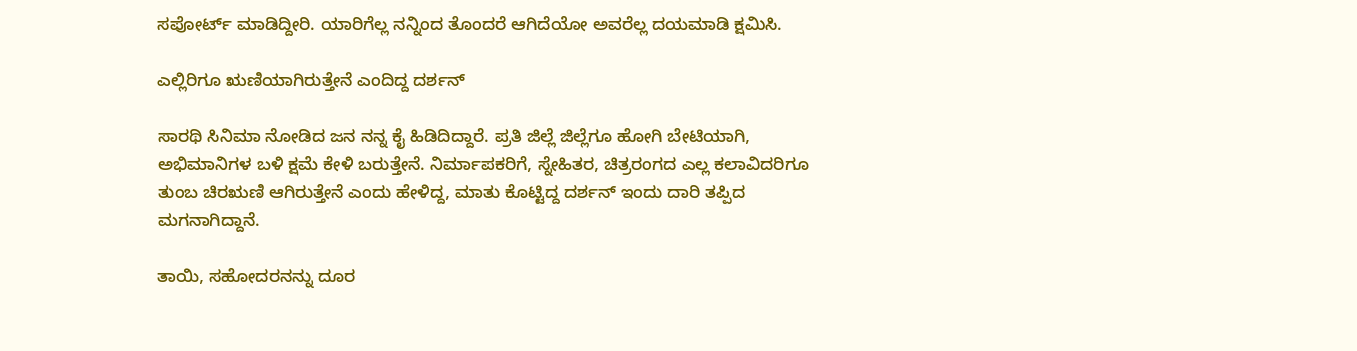ಸಪೋರ್ಟ್ ಮಾಡಿದ್ದೀರಿ. ಯಾರಿಗೆಲ್ಲ ನನ್ನಿಂದ ತೊಂದರೆ ಆಗಿದೆಯೋ ಅವರೆಲ್ಲ ದಯಮಾಡಿ ಕ್ಷಮಿಸಿ.

ಎಲ್ಲಿರಿಗೂ ಋಣಿಯಾಗಿರುತ್ತೇನೆ ಎಂದಿದ್ದ ದರ್ಶನ್

ಸಾರಥಿ ಸಿನಿಮಾ ನೋಡಿದ ಜನ ನನ್ನ ಕೈ ಹಿಡಿದಿದ್ದಾರೆ. ಪ್ರತಿ ಜಿಲ್ಲೆ ಜಿಲ್ಲೆಗೂ ಹೋಗಿ ಬೇಟಿಯಾಗಿ, ಅಭಿಮಾನಿಗಳ ಬಳಿ ಕ್ಷಮೆ ಕೇಳಿ ಬರುತ್ತೇನೆ. ನಿರ್ಮಾಪಕರಿಗೆ, ಸ್ನೇಹಿತರ, ಚಿತ್ರರಂಗದ ಎಲ್ಲ ಕಲಾವಿದರಿಗೂ ತುಂಬ ಚಿರಋಣಿ ಆಗಿರುತ್ತೇನೆ ಎಂದು ಹೇಳಿದ್ದ, ಮಾತು ಕೊಟ್ಟಿದ್ದ ದರ್ಶನ್ ಇಂದು ದಾರಿ ತಪ್ಪಿದ ಮಗನಾಗಿದ್ದಾನೆ.

ತಾಯಿ, ಸಹೋದರನನ್ನು ದೂರ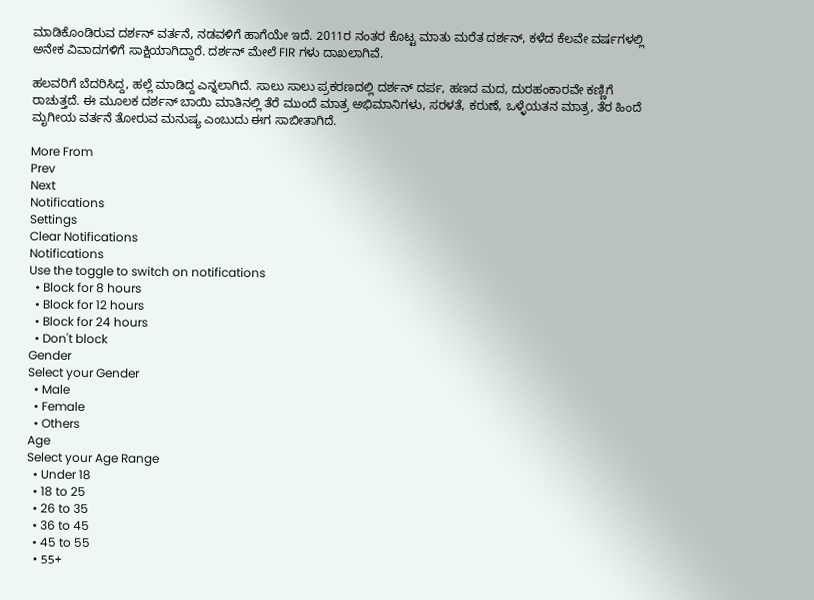ಮಾಡಿಕೊಂಡಿರುವ ದರ್ಶನ್ ವರ್ತನೆ, ನಡವಳಿಗೆ ಹಾಗೆಯೇ ಇದೆ. 2011ರ ನಂತರ ಕೊಟ್ಟ ಮಾತು ಮರೆತ ದರ್ಶನ್, ಕಳೆದ ಕೆಲವೇ ವರ್ಷಗಳಲ್ಲಿ ಅನೇಕ ವಿವಾದಗಳಿಗೆ ಸಾಕ್ಷಿಯಾಗಿದ್ದಾರೆ. ದರ್ಶನ್ ಮೇಲೆ FIR ಗಳು ದಾಖಲಾಗಿವೆ.

ಹಲವರಿಗೆ ಬೆದರಿಸಿದ್ದ, ಹಲ್ಲೆ ಮಾಡಿದ್ದ ಎನ್ನಲಾಗಿದೆ. ಸಾಲು ಸಾಲು ಪ್ರಕರಣದಲ್ಲಿ ದರ್ಶನ್ ದರ್ಪ, ಹಣದ ಮದ, ದುರಹಂಕಾರವೇ ಕಣ್ಣಿಗೆ ರಾಚುತ್ತದೆ. ಈ ಮೂಲಕ ದರ್ಶನ್ ಬಾಯಿ ಮಾತಿನಲ್ಲಿ ತೆರೆ ಮುಂದೆ ಮಾತ್ರ ಅಭಿಮಾನಿಗಳು, ಸರಳತೆ, ಕರುಣೆ, ಒಳ್ಳೆಯತನ ಮಾತ್ರ, ತೆರ ಹಿಂದೆ ಮೃಗೀಯ ವರ್ತನೆ ತೋರುವ ಮನುಷ್ಯ ಎಂಬುದು ಈಗ ಸಾಬೀತಾಗಿದೆ.

More From
Prev
Next
Notifications
Settings
Clear Notifications
Notifications
Use the toggle to switch on notifications
  • Block for 8 hours
  • Block for 12 hours
  • Block for 24 hours
  • Don't block
Gender
Select your Gender
  • Male
  • Female
  • Others
Age
Select your Age Range
  • Under 18
  • 18 to 25
  • 26 to 35
  • 36 to 45
  • 45 to 55
  • 55+